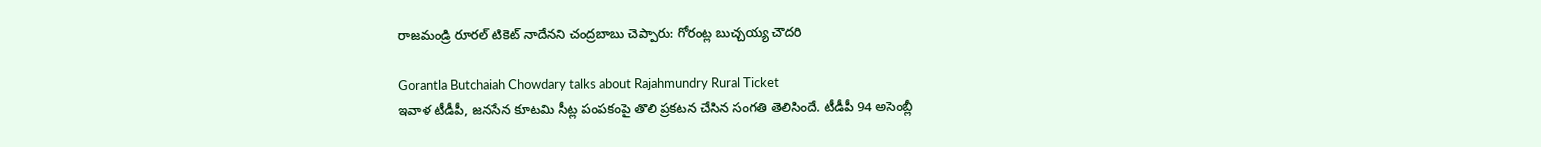రాజమండ్రి రూరల్ టికెట్ నాదేనని చంద్రబాబు చెప్పారు: గోరంట్ల బుచ్చయ్య చౌదరి

Gorantla Butchaiah Chowdary talks about Rajahmundry Rural Ticket
ఇవాళ టీడీపీ, జనసేన కూటమి సీట్ల పంపకంపై తొలి ప్రకటన చేసిన సంగతి తెలిసిందే. టీడీపీ 94 అసెంబ్లీ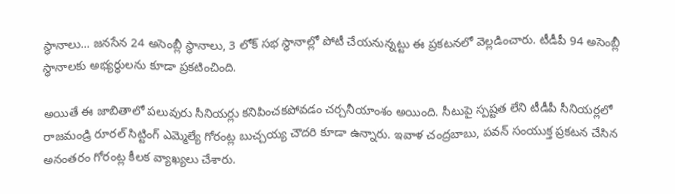స్థానాలు... జనసేన 24 అసెంబ్లీ స్థానాలు, 3 లోక్ సభ స్థానాల్లో పోటీ చేయనున్నట్టు ఈ ప్రకటనలో వెల్లడించారు. టీడీపీ 94 అసెంబ్లీ స్థానాలకు అభ్యర్థులను కూడా ప్రకటించింది.

అయితే ఈ జాబితాలో పలువురు సీనియర్లు కనిపించకపోవడం చర్చనీయాంశం అయింది. సీటుపై స్పష్టత లేని టీడీపీ సీనియర్లలో రాజమండ్రి రూరల్ సిట్టింగ్ ఎమ్మెల్యే గోరంట్ల బుచ్చయ్య చౌదరి కూడా ఉన్నారు. ఇవాళ చంద్రబాబు, పవన్ సంయుక్త ప్రకటన చేసిన అనంతరం గోరంట్ల కీలక వ్యాఖ్యలు చేశారు.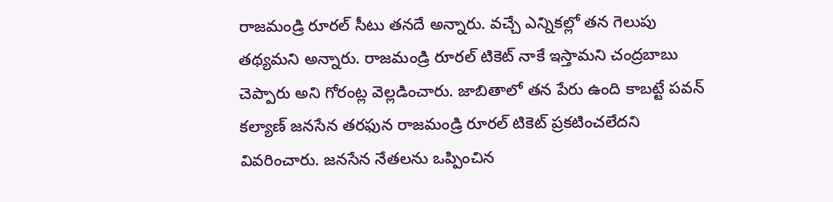రాజమండ్రి రూరల్ సీటు తనదే అన్నారు. వచ్చే ఎన్నికల్లో తన గెలుపు తథ్యమని అన్నారు. రాజమండ్రి రూరల్ టికెట్ నాకే ఇస్తామని చంద్రబాబు చెప్పారు అని గోరంట్ల వెల్లడించారు. జాబితాలో తన పేరు ఉంది కాబట్టే పవన్ కల్యాణ్ జనసేన తరఫున రాజమండ్రి రూరల్ టికెట్ ప్రకటించలేదని వివరించారు. జనసేన నేతలను ఒప్పించిన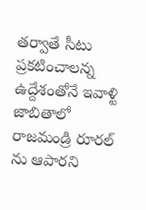తర్వాతే సీటు ప్రకటించాలన్న ఉద్దేశంతోనే ఇవాళ్టి జాబితాలో రాజమండ్రి రూరల్ ను ఆపారని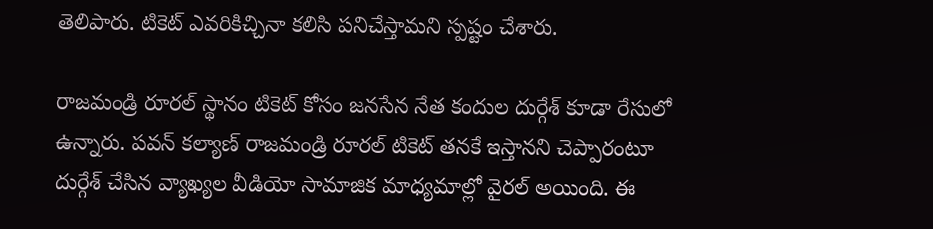తెలిపారు. టికెట్ ఎవరికిచ్చినా కలిసి పనిచేస్తామని స్పష్టం చేశారు.

రాజమండ్రి రూరల్ స్థానం టికెట్ కోసం జనసేన నేత కందుల దుర్గేశ్ కూడా రేసులో ఉన్నారు. పవన్ కల్యాణ్ రాజమండ్రి రూరల్ టికెట్ తనకే ఇస్తానని చెప్పారంటూ దుర్గేశ్ చేసిన వ్యాఖ్యల వీడియో సామాజిక మాధ్యమాల్లో వైరల్ అయింది. ఈ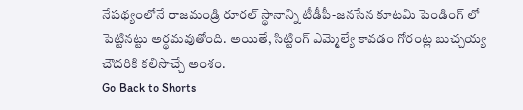నేపథ్యంలోనే రాజమండ్రి రూరల్ స్థానాన్ని టీడీపీ-జనసేన కూటమి పెండింగ్ లో పెట్టినట్టు అర్థమవుతోంది. అయితే, సిట్టింగ్ ఎమ్మెల్యే కావడం గోరంట్ల బుచ్చయ్య చౌదరికి కలిసొచ్చే అంశం.
Go Back to Shorts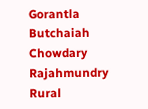Gorantla Butchaiah Chowdary
Rajahmundry Rural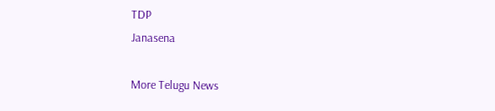TDP
Janasena

More Telugu News